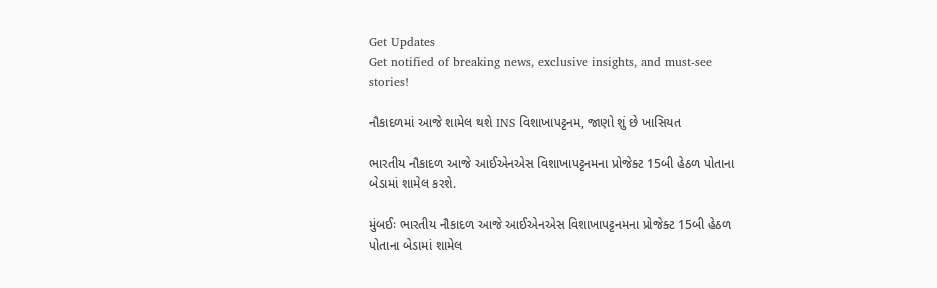Get Updates
Get notified of breaking news, exclusive insights, and must-see stories!

નૌકાદળમાં આજે શામેલ થશે INS વિશાખાપટ્ટનમ, જાણો શું છે ખાસિયત

ભારતીય નૌકાદળ આજે આઈએનએસ વિશાખાપટ્ટનમના પ્રોજેક્ટ 15બી હેઠળ પોતાના બેડામાં શામેલ કરશે.

મુંબઈઃ ભારતીય નૌકાદળ આજે આઈએનએસ વિશાખાપટ્ટનમના પ્રોજેક્ટ 15બી હેઠળ પોતાના બેડામાં શામેલ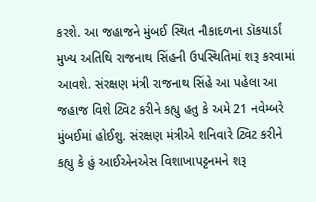કરશે. આ જહાજને મુંબઈ સ્થિત નૌકાદળના ડૉકયાર્ડાં મુખ્ય અતિથિ રાજનાથ સિંહની ઉપસ્થિતિમાં શરૂ કરવામાં આવશે. સંરક્ષણ મંત્રી રાજનાથ સિંહે આ પહેલા આ જહાજ વિશે ટ્વિટ કરીને કહ્યુ હતુ કે અમે 21 નવેમ્બરે મુંબઈમાં હોઈશુ. સંરક્ષણ મંત્રીએ શનિવારે ટ્વિટ કરીને કહ્યુ કે હું આઈએનએસ વિશાખાપટ્ટનમને શરૂ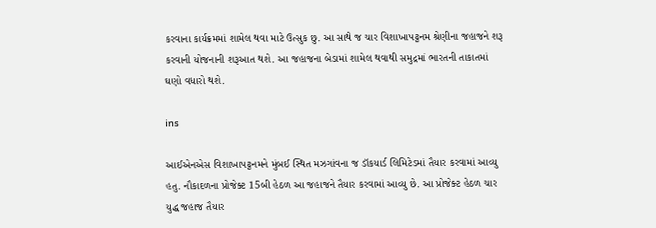કરવાના કાર્યક્રમમાં શામેલ થવા માટે ઉત્સુક છુ. આ સાથે જ ચાર વિશાખાપટ્ટનમ શ્રેણીના જહાજને શરૂ કરવાની યોજનાની શરૂઆત થશે. આ જહાજના બેડામાં શામેલ થવાથી સમુદ્રમાં ભારતની તાકાતમાં ઘણો વધારો થશે.

ins

આઈએનએસ વિશાખાપટ્ટનમને મુંબઈ સ્થિત મઝગાંવના જ ડૉકયાર્ડ લિમિટેડમાં તૈયાર કરવામાં આવ્યુ હતુ. નૌકાદળના પ્રોજેક્ટ 15બી હેઠળ આ જહાજને તૈયાર કરવામાં આવ્યુ છે. આ પ્રોજેક્ટ હેઠળ ચાર યુદ્ધ જહાજ તૈયાર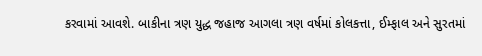કરવામાં આવશે. બાકીના ત્રણ યુદ્ધ જહાજ આગલા ત્રણ વર્ષમાં કોલકત્તા, ઈમ્ફાલ અને સુરતમાં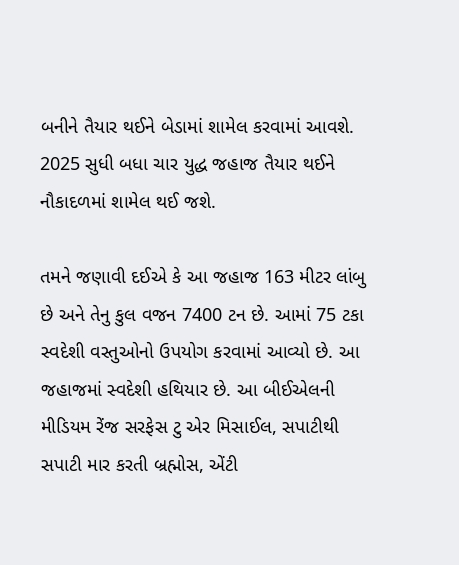બનીને તૈયાર થઈને બેડામાં શામેલ કરવામાં આવશે. 2025 સુધી બધા ચાર યુદ્ધ જહાજ તૈયાર થઈને નૌકાદળમાં શામેલ થઈ જશે.

તમને જણાવી દઈએ કે આ જહાજ 163 મીટર લાંબુ છે અને તેનુ કુલ વજન 7400 ટન છે. આમાં 75 ટકા સ્વદેશી વસ્તુઓનો ઉપયોગ કરવામાં આવ્યો છે. આ જહાજમાં સ્વદેશી હથિયાર છે. આ બીઈએલની મીડિયમ રેંજ સરફેસ ટુ એર મિસાઈલ, સપાટીથી સપાટી માર કરતી બ્રહ્મોસ, એંટી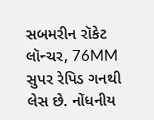સબમરીન રૉકેટ લૉન્ચર, 76MM સુપર રેપિડ ગનથી લેસ છે. નોંધનીય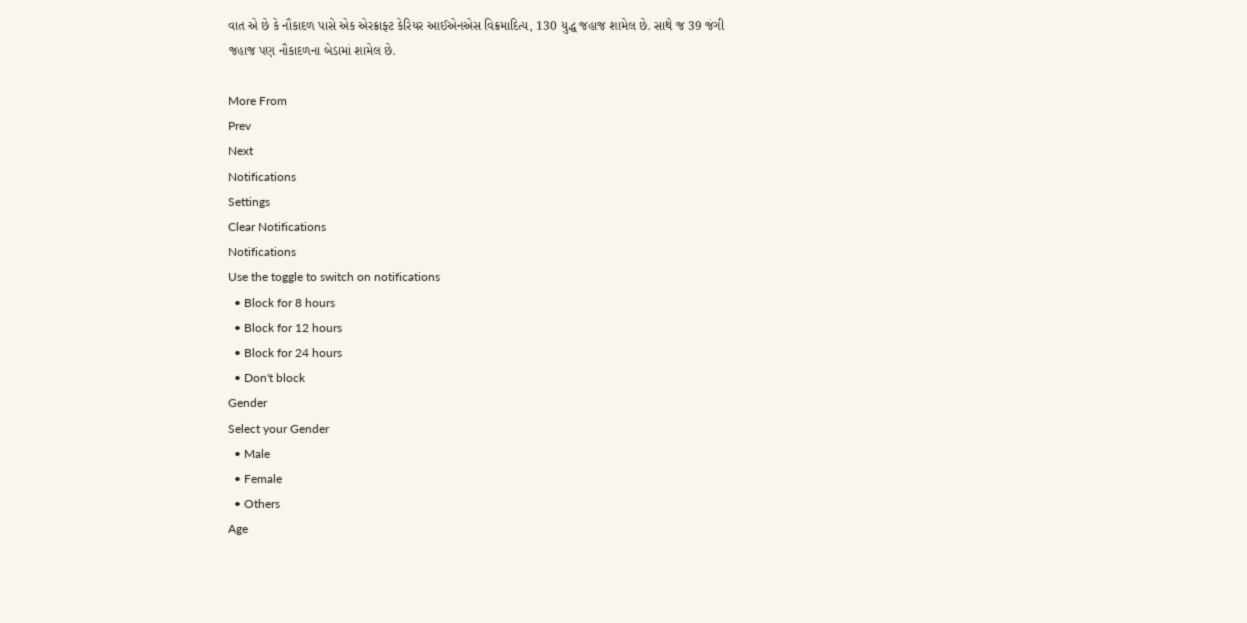વાત એ છે કે નૌકાદળ પાસે એક એરક્રાફ્ટ કેરિયર આઈએનએસ વિક્રમાદિત્ય, 130 યુદ્ધ જહાજ શામેલ છે. સાથે જ 39 જંગી જહાજ પણ નૌકાદળના બેડામાં શામેલ છે.

More From
Prev
Next
Notifications
Settings
Clear Notifications
Notifications
Use the toggle to switch on notifications
  • Block for 8 hours
  • Block for 12 hours
  • Block for 24 hours
  • Don't block
Gender
Select your Gender
  • Male
  • Female
  • Others
Age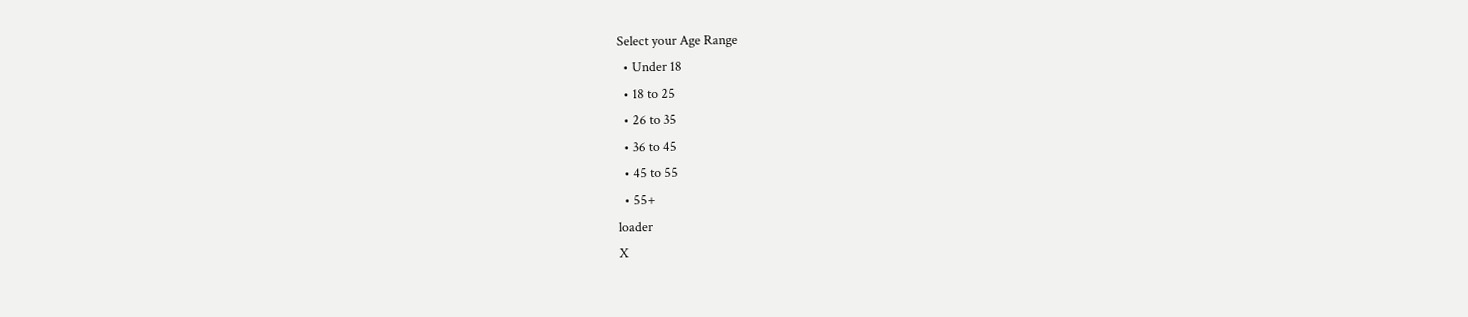Select your Age Range
  • Under 18
  • 18 to 25
  • 26 to 35
  • 36 to 45
  • 45 to 55
  • 55+
loader
X